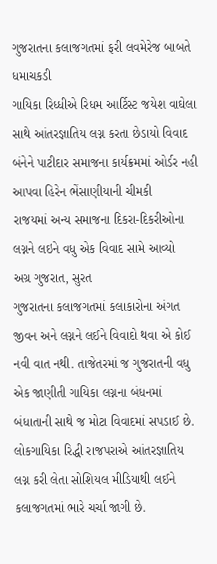ગુજરાતના કલાજગતમાં ફરી લવમેરેજ બાબતે ધમાચકડી
ગાયિકા રિધ્ધીએ રિધમ આર્ટિસ્ટ જયેશ વાઘેલા સાથે આંતરજ્ઞાતિય લગ્ન કરતા છેડાયો વિવાદ
બંનેને પાટીદાર સમાજના કાર્યક્રમમાં ઓર્ડર નહી આપવા હિરેન ભેંસાણીયાની ચીમકી
રાજયમાં અન્ય સમાજના દિકરા-દિકરીઓના લગ્નને લઇને વધુ એક વિવાદ સામે આવ્યો
અગ્ર ગુજરાત, સુરત
ગુજરાતના કલાજગતમાં કલાકારોના અંગત જીવન અને લગ્નને લઈને વિવાદો થવા એ કોઈ નવી વાત નથી. તાજેતરમાં જ ગુજરાતની વધુ એક જાણીતી ગાયિકા લગ્નના બંધનમાં બંધાતાની સાથે જ મોટા વિવાદમાં સપડાઈ છે. લોકગાયિકા રિદ્ધી રાજપરાએ આંતરજ્ઞાતિય લગ્ન કરી લેતા સોશિયલ મીડિયાથી લઈને કલાજગતમાં ભારે ચર્ચા જાગી છે.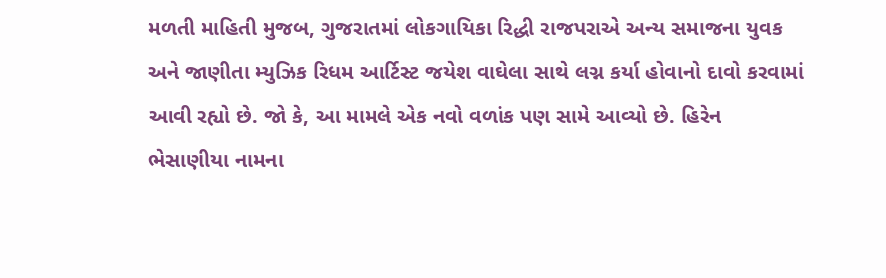મળતી માહિતી મુજબ, ગુજરાતમાં લોકગાયિકા રિદ્ધી રાજપરાએ અન્ય સમાજના યુવક અને જાણીતા મ્યુઝિક રિધમ આર્ટિસ્ટ જયેશ વાઘેલા સાથે લગ્ન કર્યા હોવાનો દાવો કરવામાં આવી રહ્યો છે. જો કે, આ મામલે એક નવો વળાંક પણ સામે આવ્યો છે. હિરેન ભેસાણીયા નામના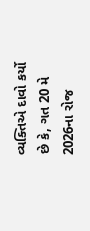વ્યક્તિએ દાવો કર્યો છે કે, ગત 20 મે 2026ના રોજ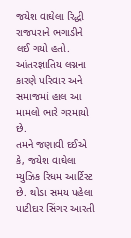જયેશ વાઘેલા રિદ્ધી રાજપરાને ભગાડીને લઈ ગયો હતો. આંતરજ્ઞાતિય લગ્નના કારણે પરિવાર અને સમાજમાં હાલ આ મામલો ભારે ગરમાયો છે.
તમને જણાવી દઈએ કે, જયેશ વાઘેલા મ્યુઝિક રિધમ આર્ટિસ્ટ છે. થોડા સમય પહેલા પાટીદાર સિંગર આરતી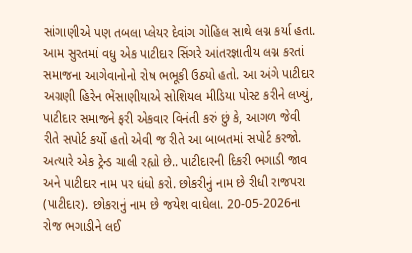સાંગાણીએ પણ તબલા પ્લેયર દેવાંગ ગોહિલ સાથે લગ્ન કર્યા હતા. આમ સુરતમાં વધુ એક પાટીદાર સિંગરે આંતરજ્ઞાતીય લગ્ન કરતાં સમાજના આગેવાનોનો રોષ ભભૂકી ઉઠ્યો હતો. આ અંગે પાટીદાર અગ્રણી હિરેન ભેંસાણીયાએ સોશિયલ મીડિયા પોસ્ટ કરીને લખ્યું, પાટીદાર સમાજને ફરી એકવાર વિનંતી કરું છું કે, આગળ જેવી રીતે સપોર્ટ કર્યો હતો એવી જ રીતે આ બાબતમાં સપોર્ટ કરજો. અત્યારે એક ટ્રેન્ડ ચાલી રહ્યો છે.. પાટીદારની દિકરી ભગાડી જાવ અને પાટીદાર નામ પર ધંધો કરો. છોકરીનું નામ છે રીધી રાજપરા (પાટીદાર). છોકરાનું નામ છે જયેશ વાઘેલા. 20-05-2026ના રોજ ભગાડીને લઈ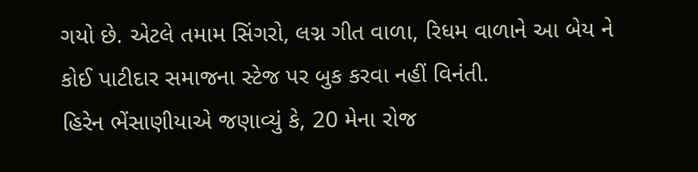ગયો છે. એટલે તમામ સિંગરો, લગ્ન ગીત વાળા, રિધમ વાળાને આ બેય ને કોઈ પાટીદાર સમાજના સ્ટેજ પર બુક કરવા નહીં વિનંતી.
હિરેન ભેંસાણીયાએ જણાવ્યું કે, 20 મેના રોજ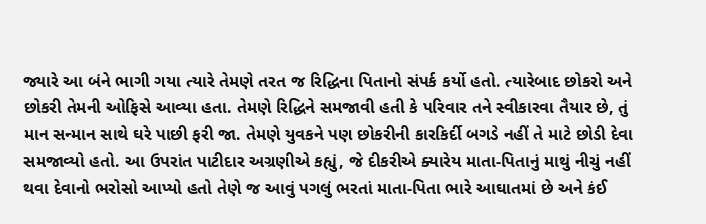જ્યારે આ બંને ભાગી ગયા ત્યારે તેમણે તરત જ રિદ્ધિના પિતાનો સંપર્ક કર્યો હતો. ત્યારેબાદ છોકરો અને છોકરી તેમની ઓફિસે આવ્યા હતા. તેમણે રિદ્ધિને સમજાવી હતી કે પરિવાર તને સ્વીકારવા તૈયાર છે, તું માન સન્માન સાથે ઘરે પાછી ફરી જા. તેમણે યુવકને પણ છોકરીની કારકિર્દી બગડે નહીં તે માટે છોડી દેવા સમજાવ્યો હતો. આ ઉપરાંત પાટીદાર અગ્રણીએ કહ્યું, જે દીકરીએ ક્યારેય માતા-પિતાનું માથું નીચું નહીં થવા દેવાનો ભરોસો આપ્યો હતો તેણે જ આવું પગલું ભરતાં માતા-પિતા ભારે આઘાતમાં છે અને કંઈ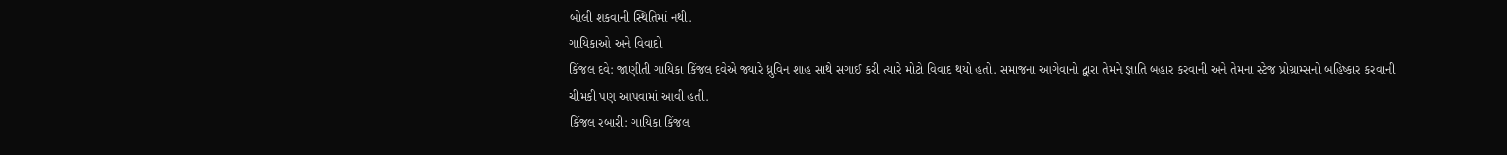બોલી શકવાની સ્થિતિમાં નથી.
ગાયિકાઓ અને વિવાદો
કિંજલ દવે: જાણીતી ગાયિકા કિંજલ દવેએ જ્યારે ધ્રુવિન શાહ સાથે સગાઈ કરી ત્યારે મોટો વિવાદ થયો હતો. સમાજના આગેવાનો દ્વારા તેમને જ્ઞાતિ બહાર કરવાની અને તેમના સ્ટેજ પ્રોગ્રામ્સનો બહિષ્કાર કરવાની ચીમકી પણ આપવામાં આવી હતી.
કિંજલ રબારી: ગાયિકા કિંજલ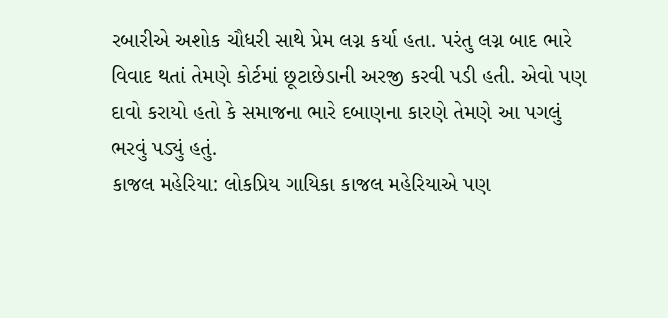રબારીએ અશોક ચૌધરી સાથે પ્રેમ લગ્ન કર્યા હતા. પરંતુ લગ્ન બાદ ભારે વિવાદ થતાં તેમણે કોર્ટમાં છૂટાછેડાની અરજી કરવી પડી હતી. એવો પણ દાવો કરાયો હતો કે સમાજના ભારે દબાણના કારણે તેમણે આ પગલું ભરવું પડ્યું હતું.
કાજલ મહેરિયા: લોકપ્રિય ગાયિકા કાજલ મહેરિયાએ પણ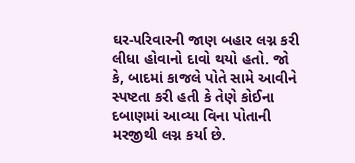ઘર-પરિવારની જાણ બહાર લગ્ન કરી લીધા હોવાનો દાવો થયો હતો. જો કે, બાદમાં કાજલે પોતે સામે આવીને સ્પષ્ટતા કરી હતી કે તેણે કોઈના દબાણમાં આવ્યા વિના પોતાની મરજીથી લગ્ન કર્યા છે.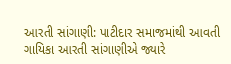આરતી સાંગાણી: પાટીદાર સમાજમાંથી આવતી ગાયિકા આરતી સાંગાણીએ જ્યારે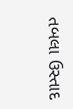તબલા ઉસ્તાદ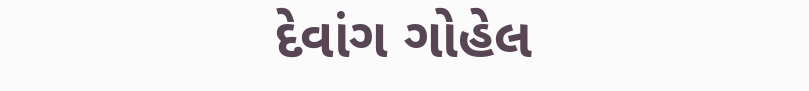દેવાંગ ગોહેલ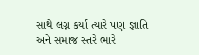સાથે લગ્ન કર્યા ત્યારે પણ જ્ઞાતિ અને સમાજ સ્તરે ભારે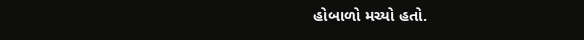હોબાળો મચ્યો હતો.